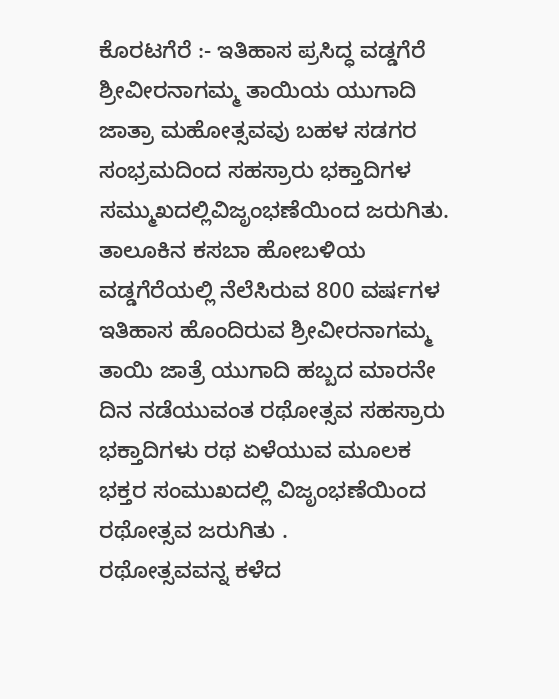ಕೊರಟಗೆರೆ :- ಇತಿಹಾಸ ಪ್ರಸಿದ್ಧ ವಡ್ಡಗೆರೆ ಶ್ರೀವೀರನಾಗಮ್ಮ ತಾಯಿಯ ಯುಗಾದಿ ಜಾತ್ರಾ ಮಹೋತ್ಸವವು ಬಹಳ ಸಡಗರ ಸಂಭ್ರಮದಿಂದ ಸಹಸ್ರಾರು ಭಕ್ತಾದಿಗಳ ಸಮ್ಮುಖದಲ್ಲಿವಿಜೃಂಭಣೆಯಿಂದ ಜರುಗಿತು.
ತಾಲೂಕಿನ ಕಸಬಾ ಹೋಬಳಿಯ ವಡ್ಡಗೆರೆಯಲ್ಲಿ ನೆಲೆಸಿರುವ 800 ವರ್ಷಗಳ ಇತಿಹಾಸ ಹೊಂದಿರುವ ಶ್ರೀವೀರನಾಗಮ್ಮ ತಾಯಿ ಜಾತ್ರೆ ಯುಗಾದಿ ಹಬ್ಬದ ಮಾರನೇ ದಿನ ನಡೆಯುವಂತ ರಥೋತ್ಸವ ಸಹಸ್ರಾರು ಭಕ್ತಾದಿಗಳು ರಥ ಏಳೆಯುವ ಮೂಲಕ ಭಕ್ತರ ಸಂಮುಖದಲ್ಲಿ ವಿಜೃಂಭಣೆಯಿಂದ ರಥೋತ್ಸವ ಜರುಗಿತು .
ರಥೋತ್ಸವವನ್ನ ಕಳೆದ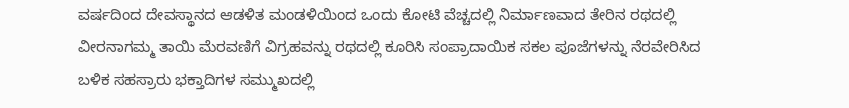ವರ್ಷದಿಂದ ದೇವಸ್ಥಾನದ ಆಡಳಿತ ಮಂಡಳಿಯಿಂದ ಒಂದು ಕೋಟಿ ವೆಚ್ಚದಲ್ಲಿ ನಿರ್ಮಾಣವಾದ ತೇರಿನ ರಥದಲ್ಲಿ ವೀರನಾಗಮ್ಮ ತಾಯಿ ಮೆರವಣಿಗೆ ವಿಗ್ರಹವನ್ನು ರಥದಲ್ಲಿ ಕೂರಿಸಿ ಸಂಪ್ರಾದಾಯಿಕ ಸಕಲ ಪೂಜೆಗಳನ್ನು ನೆರವೇರಿಸಿದ ಬಳಿಕ ಸಹಸ್ರಾರು ಭಕ್ತಾದಿಗಳ ಸಮ್ಮುಖದಲ್ಲಿ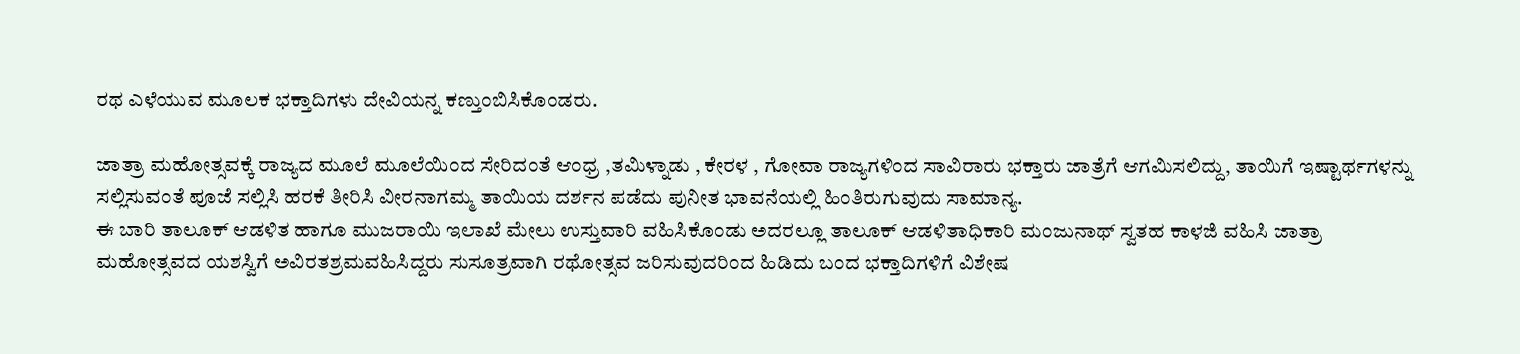ರಥ ಎಳೆಯುವ ಮೂಲಕ ಭಕ್ತಾದಿಗಳು ದೇವಿಯನ್ನ ಕಣ್ತುಂಬಿಸಿಕೊಂಡರು.

ಜಾತ್ರಾ ಮಹೋತ್ಸವಕ್ಕೆ ರಾಜ್ಯದ ಮೂಲೆ ಮೂಲೆಯಿಂದ ಸೇರಿದಂತೆ ಆಂಧ್ರ ,ತಮಿಳ್ನಾಡು , ಕೇರಳ , ಗೋವಾ ರಾಜ್ಯಗಳಿಂದ ಸಾವಿರಾರು ಭಕ್ತಾರು ಜಾತ್ರೆಗೆ ಆಗಮಿಸಲಿದ್ದು, ತಾಯಿಗೆ ಇಷ್ಟಾರ್ಥಗಳನ್ನು ಸಲ್ಲಿಸುವಂತೆ ಪೂಜೆ ಸಲ್ಲಿಸಿ ಹರಕೆ ತೀರಿಸಿ ವೀರನಾಗಮ್ಮ ತಾಯಿಯ ದರ್ಶನ ಪಡೆದು ಪುನೀತ ಭಾವನೆಯಲ್ಲಿ ಹಿಂತಿರುಗುವುದು ಸಾಮಾನ್ಯ.
ಈ ಬಾರಿ ತಾಲೂಕ್ ಆಡಳಿತ ಹಾಗೂ ಮುಜರಾಯಿ ಇಲಾಖೆ ಮೇಲು ಉಸ್ತುವಾರಿ ವಹಿಸಿಕೊಂಡು ಅದರಲ್ಲೂ ತಾಲೂಕ್ ಆಡಳಿತಾಧಿಕಾರಿ ಮಂಜುನಾಥ್ ಸ್ವತಹ ಕಾಳಜಿ ವಹಿಸಿ ಜಾತ್ರಾ ಮಹೋತ್ಸವದ ಯಶಸ್ವಿಗೆ ಅವಿರತಶ್ರಮವಹಿಸಿದ್ದರು ಸುಸೂತ್ರವಾಗಿ ರಥೋತ್ಸವ ಜರಿಸುವುದರಿಂದ ಹಿಡಿದು ಬಂದ ಭಕ್ತಾದಿಗಳಿಗೆ ವಿಶೇಷ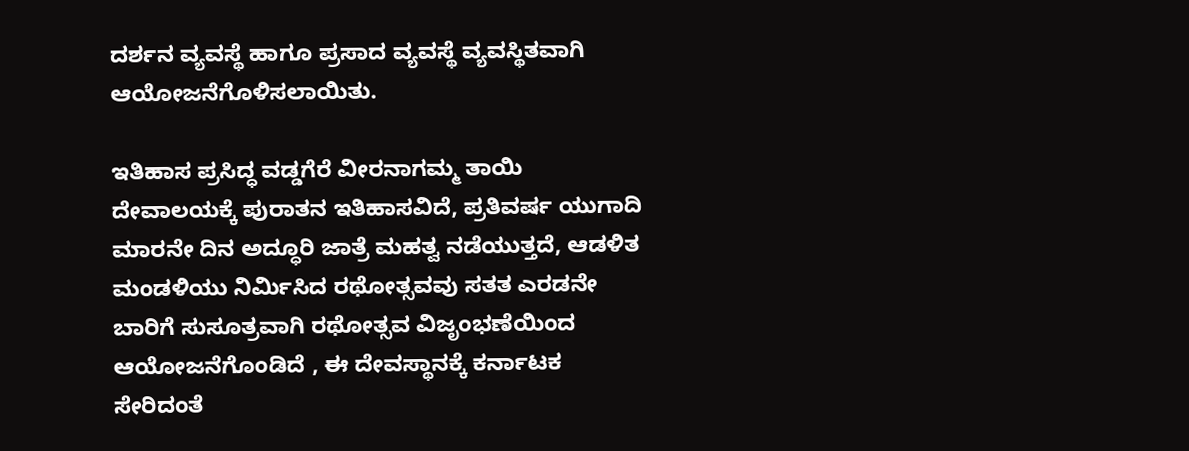ದರ್ಶನ ವ್ಯವಸ್ಥೆ ಹಾಗೂ ಪ್ರಸಾದ ವ್ಯವಸ್ಥೆ ವ್ಯವಸ್ಥಿತವಾಗಿ ಆಯೋಜನೆಗೊಳಿಸಲಾಯಿತು.

ಇತಿಹಾಸ ಪ್ರಸಿದ್ಧ ವಡ್ಡಗೆರೆ ವೀರನಾಗಮ್ಮ ತಾಯಿ ದೇವಾಲಯಕ್ಕೆ ಪುರಾತನ ಇತಿಹಾಸವಿದೆ, ಪ್ರತಿವರ್ಷ ಯುಗಾದಿ ಮಾರನೇ ದಿನ ಅದ್ಧೂರಿ ಜಾತ್ರೆ ಮಹತ್ವ ನಡೆಯುತ್ತದೆ, ಆಡಳಿತ ಮಂಡಳಿಯು ನಿರ್ಮಿಸಿದ ರಥೋತ್ಸವವು ಸತತ ಎರಡನೇ ಬಾರಿಗೆ ಸುಸೂತ್ರವಾಗಿ ರಥೋತ್ಸವ ವಿಜೃಂಭಣೆಯಿಂದ ಆಯೋಜನೆಗೊಂಡಿದೆ , ಈ ದೇವಸ್ಥಾನಕ್ಕೆ ಕರ್ನಾಟಕ ಸೇರಿದಂತೆ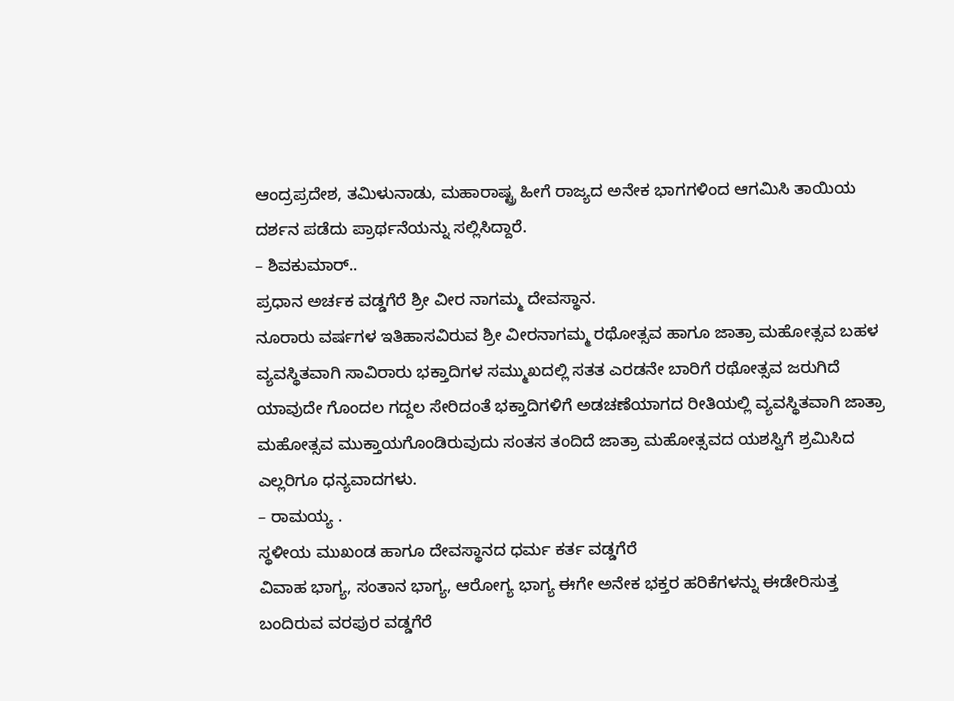ಆಂದ್ರಪ್ರದೇಶ, ತಮಿಳುನಾಡು, ಮಹಾರಾಷ್ಟ್ರ ಹೀಗೆ ರಾಜ್ಯದ ಅನೇಕ ಭಾಗಗಳಿಂದ ಆಗಮಿಸಿ ತಾಯಿಯ ದರ್ಶನ ಪಡೆದು ಪ್ರಾರ್ಥನೆಯನ್ನು ಸಲ್ಲಿಸಿದ್ದಾರೆ.
– ಶಿವಕುಮಾರ್..
ಪ್ರಧಾನ ಅರ್ಚಕ ವಡ್ಡಗೆರೆ ಶ್ರೀ ವೀರ ನಾಗಮ್ಮ ದೇವಸ್ಥಾನ.
ನೂರಾರು ವರ್ಷಗಳ ಇತಿಹಾಸವಿರುವ ಶ್ರೀ ವೀರನಾಗಮ್ಮ ರಥೋತ್ಸವ ಹಾಗೂ ಜಾತ್ರಾ ಮಹೋತ್ಸವ ಬಹಳ ವ್ಯವಸ್ಥಿತವಾಗಿ ಸಾವಿರಾರು ಭಕ್ತಾದಿಗಳ ಸಮ್ಮುಖದಲ್ಲಿ ಸತತ ಎರಡನೇ ಬಾರಿಗೆ ರಥೋತ್ಸವ ಜರುಗಿದೆ ಯಾವುದೇ ಗೊಂದಲ ಗದ್ದಲ ಸೇರಿದಂತೆ ಭಕ್ತಾದಿಗಳಿಗೆ ಅಡಚಣೆಯಾಗದ ರೀತಿಯಲ್ಲಿ ವ್ಯವಸ್ಥಿತವಾಗಿ ಜಾತ್ರಾ ಮಹೋತ್ಸವ ಮುಕ್ತಾಯಗೊಂಡಿರುವುದು ಸಂತಸ ತಂದಿದೆ ಜಾತ್ರಾ ಮಹೋತ್ಸವದ ಯಶಸ್ವಿಗೆ ಶ್ರಮಿಸಿದ ಎಲ್ಲರಿಗೂ ಧನ್ಯವಾದಗಳು.
– ರಾಮಯ್ಯ .
ಸ್ಥಳೀಯ ಮುಖಂಡ ಹಾಗೂ ದೇವಸ್ಥಾನದ ಧರ್ಮ ಕರ್ತ ವಡ್ಡಗೆರೆ
ವಿವಾಹ ಭಾಗ್ಯ, ಸಂತಾನ ಭಾಗ್ಯ, ಆರೋಗ್ಯ ಭಾಗ್ಯ ಈಗೇ ಅನೇಕ ಭಕ್ತರ ಹರಿಕೆಗಳನ್ನು ಈಡೇರಿಸುತ್ತ ಬಂದಿರುವ ವರಪುರ ವಡ್ಡಗೆರೆ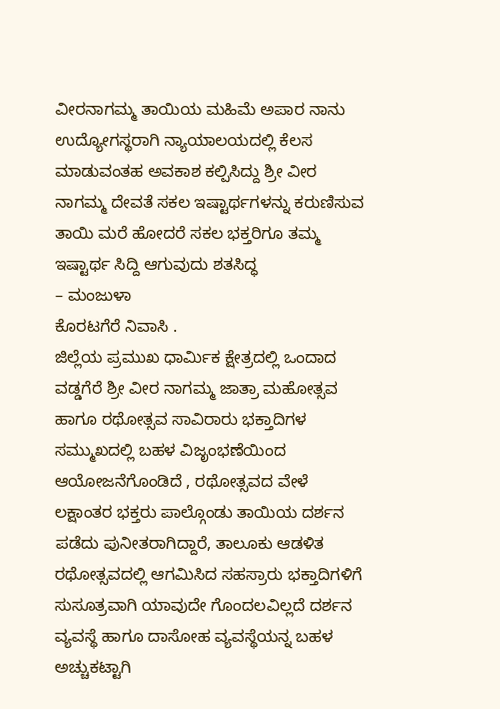ವೀರನಾಗಮ್ಮ ತಾಯಿಯ ಮಹಿಮೆ ಅಪಾರ ನಾನು ಉದ್ಯೋಗಸ್ಥರಾಗಿ ನ್ಯಾಯಾಲಯದಲ್ಲಿ ಕೆಲಸ ಮಾಡುವಂತಹ ಅವಕಾಶ ಕಲ್ಪಿಸಿದ್ದು ಶ್ರೀ ವೀರ ನಾಗಮ್ಮ ದೇವತೆ ಸಕಲ ಇಷ್ಟಾರ್ಥಗಳನ್ನು ಕರುಣಿಸುವ ತಾಯಿ ಮರೆ ಹೋದರೆ ಸಕಲ ಭಕ್ತರಿಗೂ ತಮ್ಮ ಇಷ್ಟಾರ್ಥ ಸಿದ್ದಿ ಆಗುವುದು ಶತಸಿದ್ಧ
– ಮಂಜುಳಾ
ಕೊರಟಗೆರೆ ನಿವಾಸಿ .
ಜಿಲ್ಲೆಯ ಪ್ರಮುಖ ಧಾರ್ಮಿಕ ಕ್ಷೇತ್ರದಲ್ಲಿ ಒಂದಾದ ವಡ್ಡಗೆರೆ ಶ್ರೀ ವೀರ ನಾಗಮ್ಮ ಜಾತ್ರಾ ಮಹೋತ್ಸವ ಹಾಗೂ ರಥೋತ್ಸವ ಸಾವಿರಾರು ಭಕ್ತಾದಿಗಳ ಸಮ್ಮುಖದಲ್ಲಿ ಬಹಳ ವಿಜೃಂಭಣೆಯಿಂದ ಆಯೋಜನೆಗೊಂಡಿದೆ , ರಥೋತ್ಸವದ ವೇಳೆ ಲಕ್ಷಾಂತರ ಭಕ್ತರು ಪಾಲ್ಗೊಂಡು ತಾಯಿಯ ದರ್ಶನ ಪಡೆದು ಪುನೀತರಾಗಿದ್ದಾರೆ, ತಾಲೂಕು ಆಡಳಿತ ರಥೋತ್ಸವದಲ್ಲಿ ಆಗಮಿಸಿದ ಸಹಸ್ರಾರು ಭಕ್ತಾದಿಗಳಿಗೆ ಸುಸೂತ್ರವಾಗಿ ಯಾವುದೇ ಗೊಂದಲವಿಲ್ಲದೆ ದರ್ಶನ ವ್ಯವಸ್ಥೆ ಹಾಗೂ ದಾಸೋಹ ವ್ಯವಸ್ಥೆಯನ್ನ ಬಹಳ ಅಚ್ಚುಕಟ್ಟಾಗಿ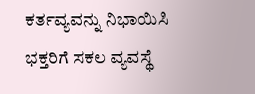ಕರ್ತವ್ಯವನ್ನು ನಿಭಾಯಿಸಿ ಭಕ್ತರಿಗೆ ಸಕಲ ವ್ಯವಸ್ಥೆ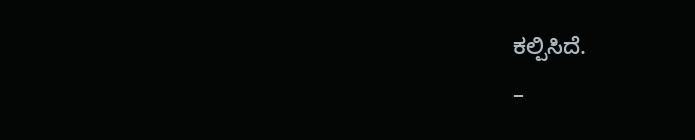ಕಲ್ಪಿಸಿದೆ.
–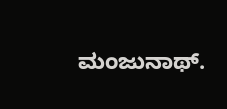ಮಂಜುನಾಥ್.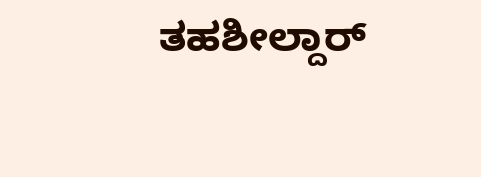ತಹಶೀಲ್ದಾರ್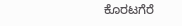ಕೊರಟಗೆರೆ